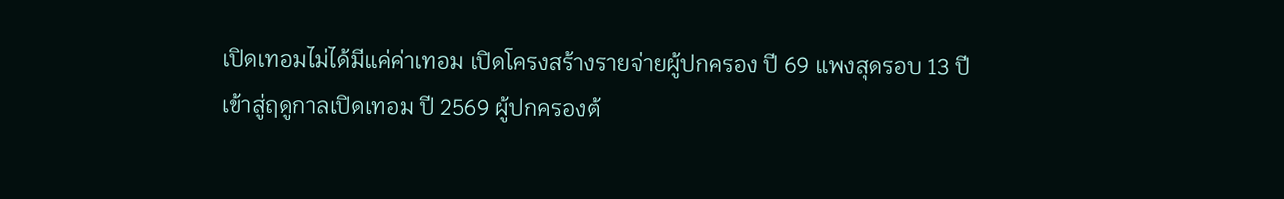เปิดเทอมไม่ได้มีแค่ค่าเทอม เปิดโครงสร้างรายจ่ายผู้ปกครอง ปี 69 แพงสุดรอบ 13 ปี
เข้าสู่ฤดูกาลเปิดเทอม ปี 2569 ผู้ปกครองต้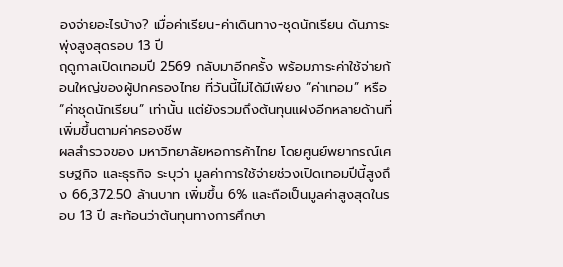องจ่ายอะไรบ้าง? เมื่อค่าเรียน-ค่าเดินทาง-ชุดนักเรียน ดันภาระพุ่งสูงสุดรอบ 13 ปี
ฤดูกาลเปิดเทอมปี 2569 กลับมาอีกครั้ง พร้อมภาระค่าใช้จ่ายก้อนใหญ่ของผู้ปกครองไทย ที่วันนี้ไม่ได้มีเพียง “ค่าเทอม” หรือ “ค่าชุดนักเรียน” เท่านั้น แต่ยังรวมถึงต้นทุนแฝงอีกหลายด้านที่เพิ่มขึ้นตามค่าครองชีพ
ผลสำรวจของ มหาวิทยาลัยหอการค้าไทย โดยศูนย์พยากรณ์เศรษฐกิจ และธุรกิจ ระบุว่า มูลค่าการใช้จ่ายช่วงเปิดเทอมปีนี้สูงถึง 66,372.50 ล้านบาท เพิ่มขึ้น 6% และถือเป็นมูลค่าสูงสุดในรอบ 13 ปี สะท้อนว่าต้นทุนทางการศึกษา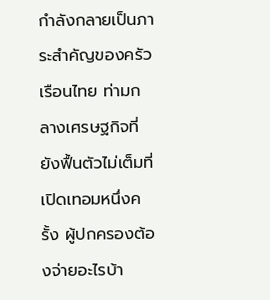กำลังกลายเป็นภาระสำคัญของครัวเรือนไทย ท่ามกลางเศรษฐกิจที่ยังฟื้นตัวไม่เต็มที่
เปิดเทอมหนึ่งครั้ง ผู้ปกครองต้องจ่ายอะไรบ้า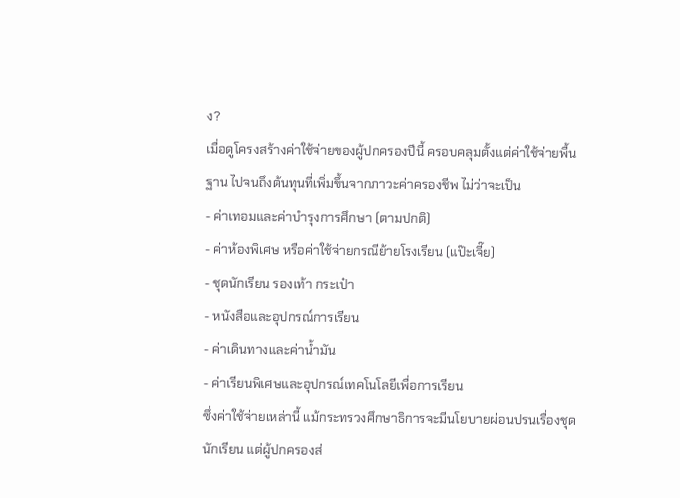ง?
เมื่อดูโครงสร้างค่าใช้จ่ายของผู้ปกครองปีนี้ ครอบคลุมตั้งแต่ค่าใช้จ่ายพื้นฐาน ไปจนถึงต้นทุนที่เพิ่มขึ้นจากภาวะค่าครองชีพ ไม่ว่าจะเป็น
- ค่าเทอมและค่าบำรุงการศึกษา (ตามปกติ)
- ค่าห้องพิเศษ หรือค่าใช้จ่ายกรณีย้ายโรงเรียน (แป๊ะเจี๊ย)
- ชุดนักเรียน รองเท้า กระเป๋า
- หนังสือและอุปกรณ์การเรียน
- ค่าเดินทางและค่าน้ำมัน
- ค่าเรียนพิเศษและอุปกรณ์เทคโนโลยีเพื่อการเรียน
ซึ่งค่าใช้จ่ายเหล่านี้ แม้กระทรวงศึกษาธิการจะมีนโยบายผ่อนปรนเรื่องชุดนักเรียน แต่ผู้ปกครองส่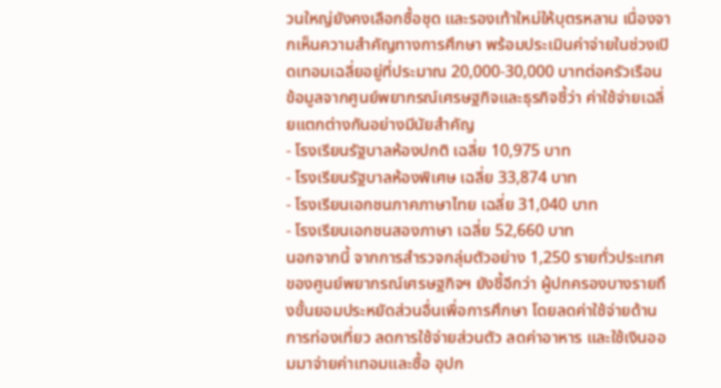วนใหญ่ยังคงเลือกซื้อชุด และรองเท้าใหม่ให้บุตรหลาน เนื่องจากเห็นความสำคัญทางการศึกษา พร้อมประเมินค่าจ่ายในช่วงเปิดเทอมเฉลี่ยอยู่ที่ประมาณ 20,000-30,000 บาทต่อครัวเรือน
ข้อมูลจากศูนย์พยากรณ์เศรษฐกิจและธุรกิจชี้ว่า ค่าใช้จ่ายเฉลี่ยแตกต่างกันอย่างมีนัยสำคัญ
- โรงเรียนรัฐบาลห้องปกติ เฉลี่ย 10,975 บาท
- โรงเรียนรัฐบาลห้องพิเศษ เฉลี่ย 33,874 บาท
- โรงเรียนเอกชนภาคภาษาไทย เฉลี่ย 31,040 บาท
- โรงเรียนเอกชนสองภาษา เฉลี่ย 52,660 บาท
นอกจากนี้ จากการสำรวจกลุ่มตัวอย่าง 1,250 รายทั่วประเทศของศูนย์พยากรณ์เศรษฐกิจฯ ยังชี้อีกว่า ผู้ปกครองบางรายถึงขั้นยอมประหยัดส่วนอื่นเพื่อการศึกษา โดยลดค่าใช้จ่ายด้านการท่องเที่ยว ลดการใช้จ่ายส่วนตัว ลดค่าอาหาร และใช้เงินออมมาจ่ายค่าเทอมและซื้อ อุปก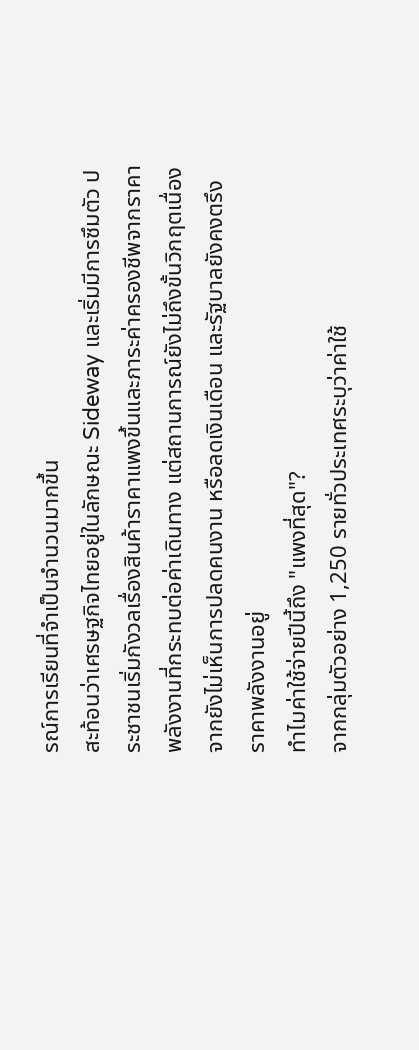รณ์การเรียนที่จำเป็นจำนวนมากขึ้น
สะท้อนว่าเศรษฐกิจไทยอยู่ในลักษณะ Sideway และเริ่มมีการซึมตัว ประชาชนเริ่มกังวลเรื่องสินค้าราคาแพงขึ้นและภาระค่าครองชีพจากราคาพลังงานที่กระทบต่อค่าเดินทาง แต่สถานการณ์ยังไม่ถึงขั้นวิกฤตเนื่องจากยังไม่เห็นการปลดคนงาน หรือลดเงินเดือน และรัฐบาลยังคงตรึงราคาพลังงานอยู่
ทำไมค่าใช้จ่ายปีนี้ถึง "แพงที่สุด"?
จากกลุ่มตัวอย่าง 1,250 รายทั่วประเทศระบุว่าค่าใช้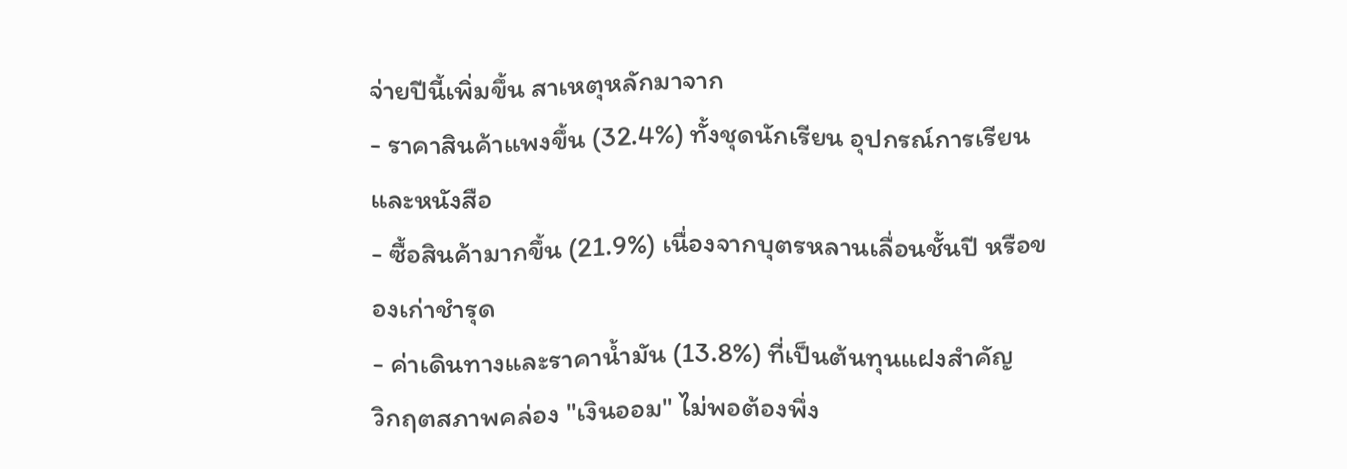จ่ายปีนี้เพิ่มขึ้น สาเหตุหลักมาจาก
- ราคาสินค้าแพงขึ้น (32.4%) ทั้งชุดนักเรียน อุปกรณ์การเรียน และหนังสือ
- ซื้อสินค้ามากขึ้น (21.9%) เนื่องจากบุตรหลานเลื่อนชั้นปี หรือของเก่าชำรุด
- ค่าเดินทางและราคาน้ำมัน (13.8%) ที่เป็นต้นทุนแฝงสำคัญ
วิกฤตสภาพคล่อง "เงินออม" ไม่พอต้องพึ่ง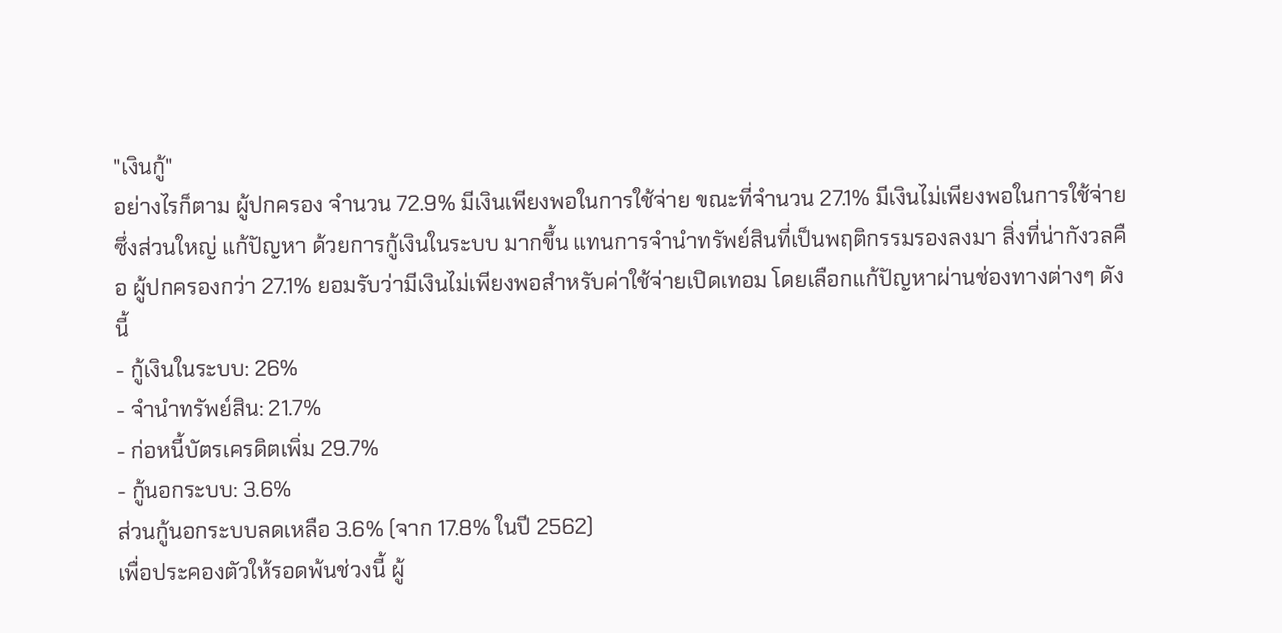"เงินกู้"
อย่างไรก็ตาม ผู้ปกครอง จำนวน 72.9% มีเงินเพียงพอในการใช้จ่าย ขณะที่จำนวน 27.1% มีเงินไม่เพียงพอในการใช้จ่าย ซึ่งส่วนใหญ่ แก้ปัญหา ด้วยการกู้เงินในระบบ มากขึ้น แทนการจำนำทรัพย์สินที่เป็นพฤติกรรมรองลงมา สิ่งที่น่ากังวลคือ ผู้ปกครองกว่า 27.1% ยอมรับว่ามีเงินไม่เพียงพอสำหรับค่าใช้จ่ายเปิดเทอม โดยเลือกแก้ปัญหาผ่านช่องทางต่างๆ ดังนี้
- กู้เงินในระบบ: 26%
- จำนำทรัพย์สิน: 21.7%
- ก่อหนี้บัตรเครดิตเพิ่ม 29.7%
- กู้นอกระบบ: 3.6%
ส่วนกู้นอกระบบลดเหลือ 3.6% (จาก 17.8% ในปี 2562)
เพื่อประคองตัวให้รอดพ้นช่วงนี้ ผู้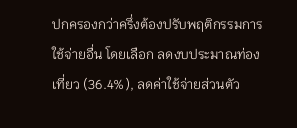ปกครองกว่าครึ่งต้องปรับพฤติกรรมการใช้จ่ายอื่น โดยเลือก ลดงบประมาณท่องเที่ยว (36.4%), ลดค่าใช้จ่ายส่วนตัว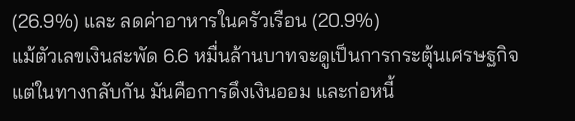(26.9%) และ ลดค่าอาหารในครัวเรือน (20.9%)
แม้ตัวเลขเงินสะพัด 6.6 หมื่นล้านบาทจะดูเป็นการกระตุ้นเศรษฐกิจ แต่ในทางกลับกัน มันคือการดึงเงินออม และก่อหนี้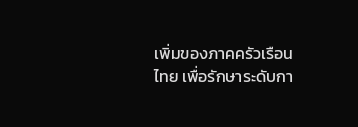เพิ่มของภาคครัวเรือนไทย เพื่อรักษาระดับกา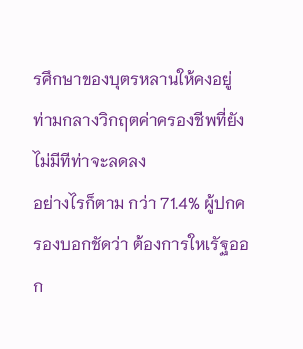รศึกษาของบุตรหลานให้คงอยู่ ท่ามกลางวิกฤตค่าครองชีพที่ยังไม่มีทีท่าจะลดลง
อย่างไรก็ตาม กว่า 71.4% ผู้ปกครองบอกชัดว่า ต้องการใหเรัฐออก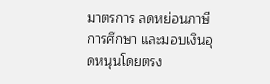มาตรการ ลดหย่อนภาษีการศึกษา และมอบเงินอุดหนุนโดยตรง